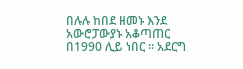በሉሉ ከበደ ዘመኑ እንደ አውሮፓውያኑ አቆጣጠር በ1990 ሊይ ነበር ። አደርግ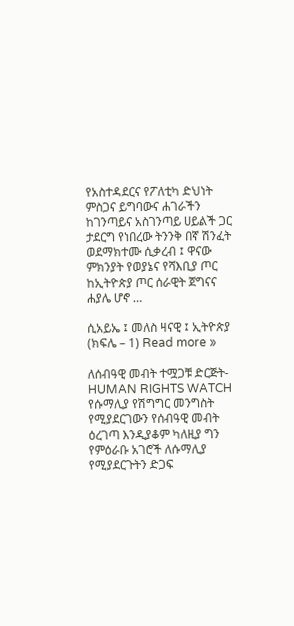የአስተዳደርና የፖለቲካ ድህነት ምስጋና ይግባውና ሐገራችን ከገንጣይና አስገንጣይ ሀይልች ጋር ታደርግ የነበረው ትንንቅ በኛ ሽንፈት ወደማክተሙ ሲቃረብ ፤ ዋናው ምክንያት የወያኔና የሻእቢያ ጦር ከኢትዮጵያ ጦር ሰራዊት ጀግናና ሐያሌ ሆኖ …

ሲአይኤ ፤ መለስ ዛናዊ ፤ ኢትዮጵያ (ክፍሌ – 1) Read more »

ለሰብዓዊ መብት ተሟጋቹ ድርጅት- HUMAN RIGHTS WATCH የሱማሊያ የሽግግር መንግስት የሚያደርገውን የሰብዓዊ መብት ዕረገጣ እንዲያቆም ካለዚያ ግን የምዕራቡ አገሮች ለሱማሊያ የሚያደርጉትን ድጋፍ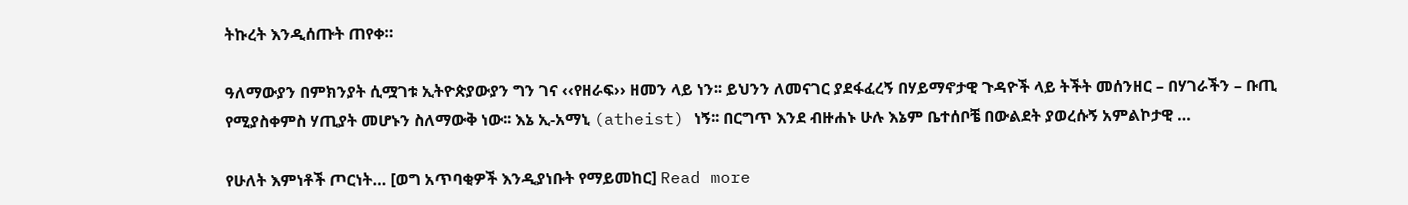ትኩረት እንዲሰጡት ጠየቀ።

ዓለማውያን በምክንያት ሲሟገቱ ኢትዮጵያውያን ግን ገና ‹‹የዘራፍ›› ዘመን ላይ ነን፡፡ ይህንን ለመናገር ያደፋፈረኝ በሃይማኖታዊ ጉዳዮች ላይ ትችት መሰንዘር – በሃገራችን – ቡጢ የሚያስቀምስ ሃጢያት መሆኑን ስለማውቅ ነው፡፡ እኔ ኢ-አማኒ (atheist) ነኝ፡፡ በርግጥ እንደ ብዙሐኑ ሁሉ እኔም ቤተሰቦቼ በውልደት ያወረሱኝ አምልኮታዊ …

የሁለት እምነቶች ጦርነት… [ወግ አጥባቂዎች እንዲያነቡት የማይመከር] Read more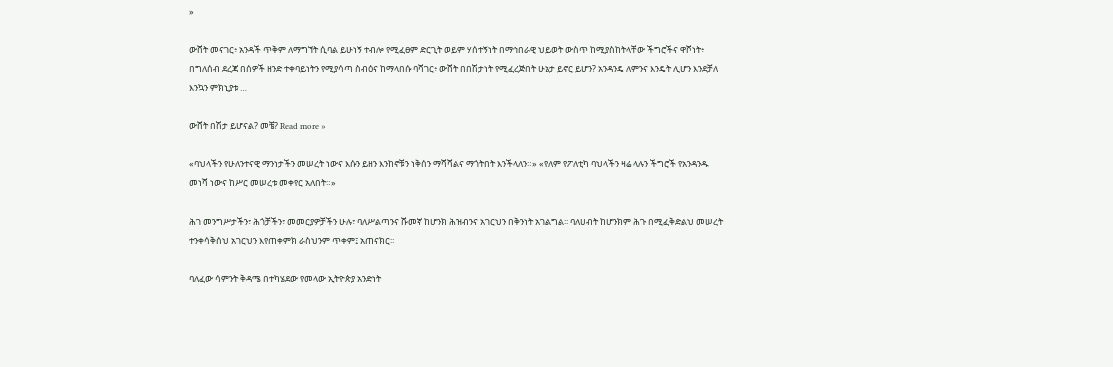»

ውሸት መናገር፥ አንዳች ጥቅም ለማግኘት ሲባል ይሁነኝ ተብሎ የሚፈፀም ድርጊት ወይም ሃሰተኝነት በማኅበራዊ ህይወት ውስጥ ከሚያስከትላቸው ችግሮችና ዋሾነት፥ በግለሰብ ደረጃ በሰዎች ዘንድ ተቀባይነትን የሚያሳጣ ስብዕና ከማላበሱ ባሻገር፥ ውሸት በበሽታነት የሚፈረጅበት ሁኔታ ይኖር ይሆን? አንዳንዴ ለምንና እንዴት ሊሆን እንደቻለ እንኳን ምክኒያቱ …

ውሸት በሽታ ይሆናል? መቼ? Read more »

«ባህላችን የሁለንተናዊ ማንነታችን መሠረት ነውና እሱን ይዘን እንከኖቹን ነቅሰን ማሻሻልና ማጎትበት እንችላለን።» «የለም የፖለቲካ ባህላችን ዛሬ ላሉን ችግሮች የአንዳንዱ መነሻ ነውና ከሥር መሠረቱ መቀየር አለበት።»

ሕገ መንግሥታችን፣ ሕጎቻችን፣ መመርያዎቻችን ሁሉ፣ ባለሥልጣንና ሹመኛ ከሆንክ ሕዝብንና አገርህን በቅንነት አገልግል፡፡ ባለሀብት ከሆንክም ሕጉ በሚፈቅድልህ መሠረት ተንቀሳቅሰህ አገርህን እየጠቀምክ ራስህንም ጥቀም፤ አጠናክር፡፡

ባለፈው ሳምንት ቅዳሜ በተካሄደው የመላው ኢትዮጵያ አንድነት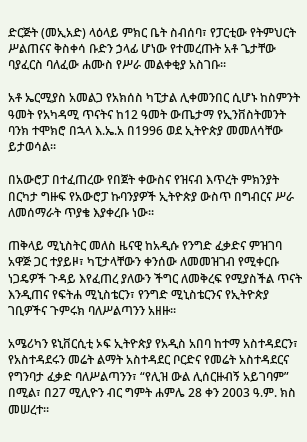ድርጅት (መኢአድ) ላዕላይ ምክር ቤት ስብሰባ፣ የፓርቲው የትምህርት ሥልጠናና ቅስቀሳ ቡድን ኃላፊ ሆነው የተመረጡት አቶ ጌታቸው ባያፈርስ ባለፈው ሐሙስ የሥራ መልቀቂያ አስገቡ፡፡

አቶ ኤርሚያስ አመልጋ የአክሰስ ካፒታል ሊቀመንበር ሲሆኑ ከስምንት ዓመት የአካዳሚ ጥናትና ከ12 ዓመት ውጤታማ የኢንቨስትመንት ባንክ ተሞክሮ በኋላ እ.ኤ.አ በ1996 ወደ ኢትዮጵያ መመለሳቸው ይታወሳል፡፡

በአውሮፓ በተፈጠረው የበጀት ቀውስና የዝናብ እጥረት ምክንያት በርካታ ግዙፍ የአውሮፓ ኩባንያዎች ኢትዮጵያ ውስጥ በግብርና ሥራ ለመሰማራት ጥያቄ እያቀረቡ ነው፡፡

ጠቅላይ ሚኒስትር መለስ ዜናዊ ከአዲሱ የንግድ ፈቃድና ምዝገባ አዋጅ ጋር ተያይዞ፣ ካፒታላቸውን ቀንሰው ለመመዝገብ የሚቀርቡ ነጋዴዎች ጉዳይ እየፈጠረ ያለውን ችግር ለመቅረፍ የሚያስችል ጥናት እንዲጠና የፍትሐ ሚኒስቴርን፣ የንግድ ሚኒስቴርንና የኢትዮጵያ ገቢዎችና ጉምሩክ ባለሥልጣንን አዘዙ፡፡

አሜሪካን ዩኒቨርሲቲ ኦፍ ኢትዮጵያ የአዲስ አበባ ከተማ አስተዳደርን፣ የአስተዳደሩን መሬት ልማት አስተዳደር ቦርድና የመሬት አስተዳደርና የግንባታ ፈቃድ ባለሥልጣንን፣ “የሊዝ ውል ሊሰርዙብኝ አይገባም” በሚል፣ በ27 ሚሊዮን ብር ግምት ሐምሌ 28 ቀን 2003 ዓ.ም. ክስ መሠረተ፡፡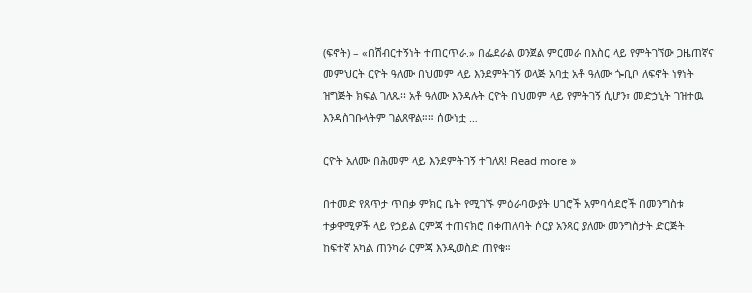(ፍኖት) – «በሽብርተኝነት ተጠርጥራ.» በፌደራል ወንጀል ምርመራ በእስር ላይ የምትገኘው ጋዜጠኛና መምህርት ርዮት ዓለሙ በህመም ላይ እንደምትገኝ ወላጅ አባቷ አቶ ዓለሙ ጐቢቦ ለፍኖት ነፃነት ዝግጅት ክፍል ገለጹ፡፡ አቶ ዓለሙ እንዳሉት ርዮት በህመም ላይ የምትገኝ ሲሆን፣ መድኃኒት ገዝተዉ እንዳስገቡላትም ገልጸዋል።። ሰውነቷ …

ርዮት አለሙ በሕመም ላይ እንደምትገኝ ተገለጸ! Read more »

በተመድ የጸጥታ ጥበቃ ምክር ቤት የሚገኙ ምዕራባውያት ሀገሮች አምባሳደሮች በመንግስቱ ተቃዋሚዎች ላይ የኃይል ርምጃ ተጠናክሮ በቀጠለባት ሶርያ አንጻር ያለሙ መንግስታት ድርጅት ከፍተኛ አካል ጠንካራ ርምጃ እንዲወስድ ጠየቁ።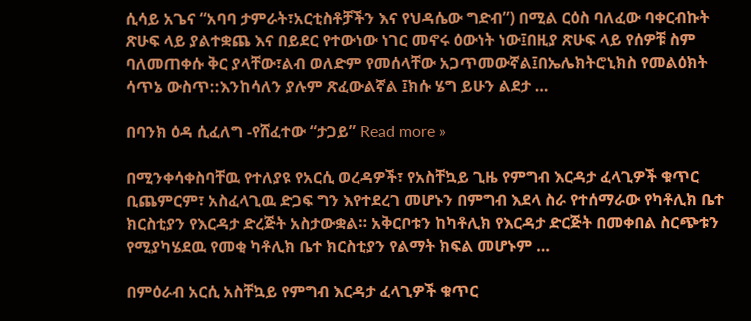ሲሳይ አጌና “አባባ ታምራት፣አርቲስቶቻችን እና የህዳሴው ግድብ”) በሚል ርዕስ ባለፈው ባቀርብኩት ጽሁፍ ላይ ያልተቋጨ እና በይደር የተውነው ነገር መኖሩ ዕውነት ነው፤በዚያ ጽሁፍ ላይ የሰዎቹ ስም ባለመጠቀሱ ቅር ያላቸው፣ልብ ወለድም የመሰላቸው አጋጥመውኛል፤በኤሌክትሮኒክስ የመልዕክት ሳጥኔ ውስጥ::እንከሳለን ያሉም ጽፈውልኛል ፤ክሱ ሄግ ይሁን ልደታ …

በባንክ ዕዳ ሲፈለግ -የሸፈተው “ታጋይ” Read more »

በሚንቀሳቀስባቸዉ የተለያዩ የአርሲ ወረዳዎች፣ የአስቸኳይ ጊዜ የምግብ እርዳታ ፈላጊዎች ቁጥር ቢጨምርም፣ አስፈላጊዉ ድጋፍ ግን እየተደረገ መሆኑን በምግብ እደላ ስራ የተሰማራው የካቶሊክ ቤተ ክርስቲያን የእርዳታ ድረጅት አስታውቋል። አቅርቦቱን ከካቶሊክ የእርዳታ ድርጅት በመቀበል ስርጭቱን የሚያካሄደዉ የመቂ ካቶሊክ ቤተ ክርስቲያን የልማት ክፍል መሆኑም …

በምዕራብ አርሲ አስቸኳይ የምግብ እርዳታ ፈላጊዎች ቁጥር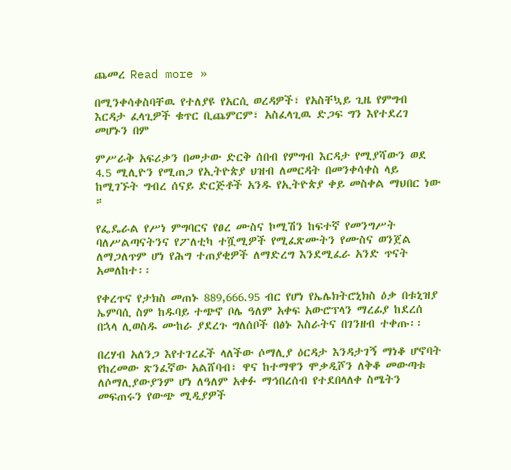ጨመረ Read more »

በሚንቀሳቀስባቸዉ የተለያዩ የአርሲ ወረዳዎች፣ የአስቸኳይ ጊዜ የምግብ እርዳታ ፈላጊዎች ቁጥር ቢጨምርም፣ አስፈላጊዉ ድጋፍ ግን እየተደረገ መሆኑን በም

ምሥራቅ አፍሪቃን በመታው ድርቅ ሰበብ የምግብ እርዳታ የሚያሻውን ወደ 4.5 ሚሊዮን የሚጠጋ የኢትዮጵያ ህዝብ ለመርዳት በመንቀሳቀስ ላይ ከሚገኙት ግብረ ሰናይ ድርጅቶች አንዱ የኢትዮጵያ ቀይ መስቀል ማህበር ነው ።

የፌዴራል የሥነ ምግባርና የፀረ ሙስና ኮሚሽን ከፍተኛ የመንግሥት ባለሥልጣናትንና የፖለቲካ ተሿሚዎች የሚፈጽሙትን የሙስና ወንጀል ለማጋለጥም ሆነ የሕግ ተጠያቂዎች ለማድረግ እንደሚፈራ አንድ ጥናት አመለከተ፡፡

የቀረጥና የታክስ መጠኑ 889,666.95 ብር የሆነ የኤሌክትሮኒክስ ዕቃ በቱኒዝያ ኤምባሲ ስም ከዱባይ ተጭኖ ቦሌ ዓለም አቀፍ አውሮፕላን ማረፊያ ከደረሰ በኋላ ሊወስዱ ሙከራ ያደረጉ ግለሰቦች በፅኑ እስራትና በገንዘብ ተቀጡ፡፡

በረሃብ አለንጋ እየተገረፈች ላለችው ሶማሊያ ዕርዳታ እንዳታገኝ ማነቆ ሆኖባት የከረመው ጽንፈኛው አልሸባብ፣ ዋና ከተማዋን ሞቃዲሾን ለቅቆ መውጣቱ ለሶማሊያውያንም ሆነ ለዓለም አቀፉ ማኅበረሰብ የተደበላለቀ ስሜትን መፍጠሩን የውጭ ሚዲያዎች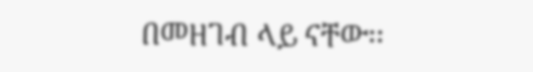በመዘገብ ላይ ናቸው፡፡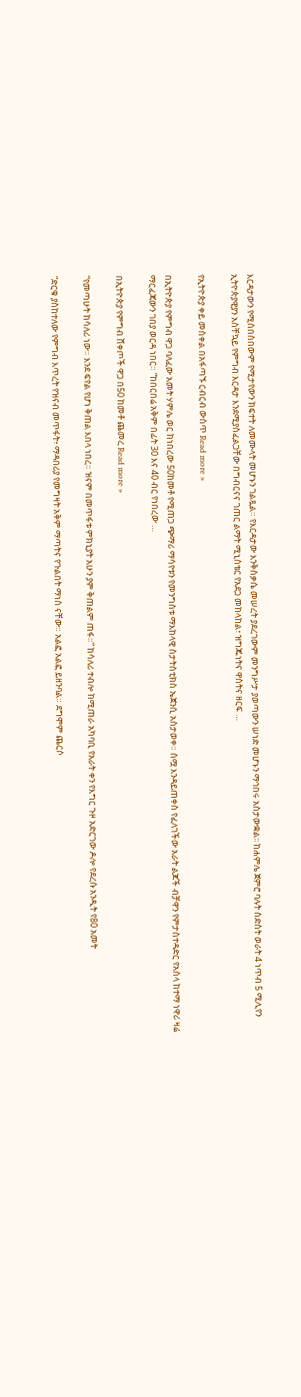እርዳታውን የሚሰበስበውም የሚታየውን ክፍተት ለመሙላት መሆኑን ገልጿል። የእርዳታው እንቅስቃሴ መሠረት ያደረገውም መንግሥታ ያወጣውን ሠነድ መሆኑን ማኅበሩ አስታውቋል፡፡ ከሐምሌ ጀምሮ ባሉት ስድስት ወራት 4 ነጥብ 5 ሚሊየን ኢትዮጵያዊያን አስቸኳይ የምግብ እርዳታ እንደሚያስፈልጋቸው በግብርናና ገጠር ልማት ሚኒስቴር የአደጋ መከላከል፣ ዝግጁነትና ዋስትና ዘርፍ …

የኢትዮጵያ ቀይ መስቀል በአፋጣኙ ርብርብ ውስጥ Read more »

በኢትዮጵያ የምግብ ዋጋ ባለፈው አመት ሃምሌ ወር ከነበረው 50ከመቶ የሚጠጋ ጭማሪ ማሳየቱን የመንግስቱ ማእከላዊ ስታትስቲክስ ኤጀንሲ አስታወቀ። ስሟ እንዳይጠቀስ የፈለገችው አራት ልጆች ብቻዋን የምታስተዳድር የአሰላ ከተማ ነዋሪ ዛሬ ማርፈጃውን ገበያ ወርዳ ነበር። “ከበርበሬ አቅም በፊት 30 እና 40 ብር የነበረው …

በኢትዮጵያ የምግብ ሸቀጦች ዋጋ በ50 ከመቶ ጨመረ Read more »

“የመጣሁት ከሳለሪ ነው። እንደ ፍየል የሆነ ቅጠል እበላ ነበረ። ዝናም በመጥፋቱ ምክኒያት አሁን ያም ቅጠልም ጠፋ።” ከሳለሪ ተብሎ ከሚጠራ አካባቢ የአራት ቀን የእግር ጉዞ አድርገው ዶሎ የደረሱ አንዲት የ80 አመት

“ድርቁ ያስከተለው የምግብ እጥረት የዝናብ መጥፋት፥ ማዳበሪያ የመግዛት አቅም ማጣትና የጉልበት ማነስ ናቸው። አልፎ አልፎ ይዘንባል። ደግሞም ጨርሶ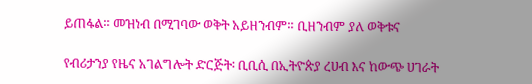ይጠፋል። መዝነብ በሚገባው ወቅት አይዘንብም። ቢዘንብም ያለ ወቅቱና

የብሪታንያ የዜና አገልግሎት ድርጅት፡ ቢቢሲ በኢትዮጵያ ረሀብ እና ከውጭ ሀገራት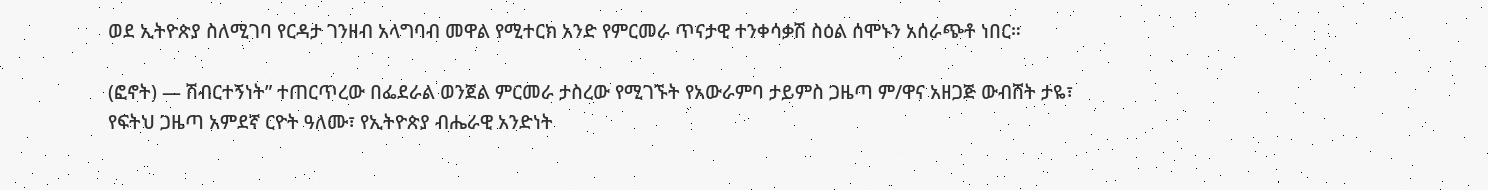ወደ ኢትዮጵያ ስለሚገባ የርዳታ ገንዘብ አላግባብ መዋል የሚተርክ አንድ የምርመራ ጥናታዊ ተንቀሳቃሽ ስዕል ሰሞኑን አሰራጭቶ ነበር።

(ፎኖት) — ሽብርተኝነት” ተጠርጥረው በፌደራል ወንጀል ምርመራ ታስረው የሚገኙት የአውራምባ ታይምስ ጋዜጣ ም/ዋና አዘጋጅ ውብሸት ታዬ፣ የፍትህ ጋዜጣ አምደኛ ርዮት ዓለሙ፣ የኢትዮጵያ ብሔራዊ አንድነት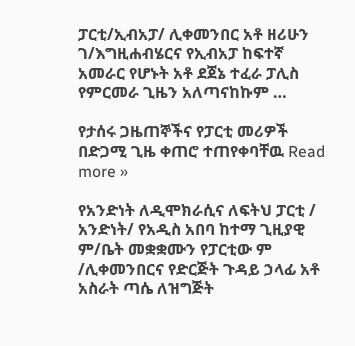ፓርቲ/ኢብአፓ/ ሊቀመንበር አቶ ዘሪሁን ገ/እግዚሐብሄርና የኢብአፓ ከፍተኛ አመራር የሆኑት አቶ ደጀኔ ተፈራ ፓሊስ የምርመራ ጊዜን አለጣናከኩም …

የታሰሩ ጋዜጠኞችና የፓርቲ መሪዎች በድጋሚ ጊዜ ቀጠሮ ተጠየቀባቸዉ Read more »

የአንድነት ለዲሞክራሲና ለፍትህ ፓርቲ / አንድነት/ የአዲስ አበባ ከተማ ጊዚያዊ ም/ቤት መቋቋሙን የፓርቲው ም /ሊቀመንበርና የድርጅት ጉዳይ ኃላፊ አቶ አስራት ጣሴ ለዝግጅት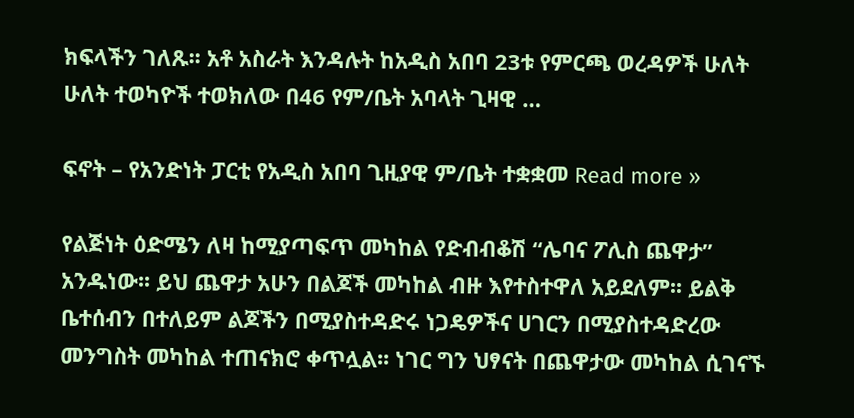ክፍላችን ገለጹ፡፡ አቶ አስራት እንዳሉት ከአዲስ አበባ 23ቱ የምርጫ ወረዳዎች ሁለት ሁለት ተወካዮች ተወክለው በ46 የም/ቤት አባላት ጊዛዊ …

ፍኖት – የአንድነት ፓርቲ የአዲስ አበባ ጊዚያዊ ም/ቤት ተቋቋመ Read more »

የልጅነት ዕድሜን ለዛ ከሚያጣፍጥ መካከል የድብብቆሽ “ሌባና ፖሊስ ጨዋታ” አንዱነው፡፡ ይህ ጨዋታ አሁን በልጆች መካከል ብዙ እየተስተዋለ አይደለም፡፡ ይልቅ ቤተሰብን በተለይም ልጆችን በሚያስተዳድሩ ነጋዴዎችና ሀገርን በሚያስተዳድረው መንግስት መካከል ተጠናክሮ ቀጥሏል፡፡ ነገር ግን ህፃናት በጨዋታው መካከል ሲገናኙ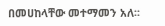በመሀከላቸው መተማመን አለ፡፡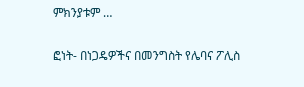ምክንያቱም …

ፎነት- በነጋዴዎችና በመንግስት የሌባና ፖሊስ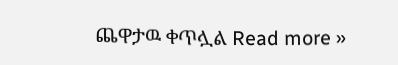ጨዋታዉ ቀጥሏል Read more »